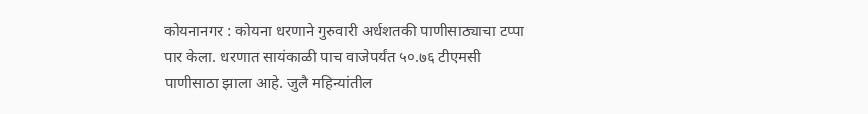कोयनानगर : कोयना धरणाने गुरुवारी अर्धशतकी पाणीसाठ्याचा टप्पा पार केला. धरणात सायंकाळी पाच वाजेपर्यंत ५०.७६ टीएमसी पाणीसाठा झाला आहे. जुलै महिन्यांतील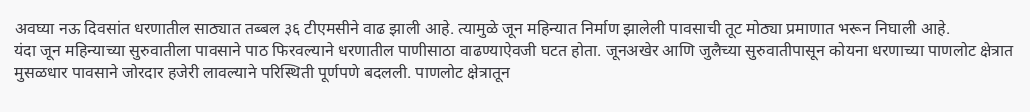अवघ्या नऊ दिवसांत धरणातील साठ्यात तब्बल ३६ टीएमसीने वाढ झाली आहे. त्यामुळे जून महिन्यात निर्माण झालेली पावसाची तूट मोठ्या प्रमाणात भरून निघाली आहे.
यंदा जून महिन्याच्या सुरुवातीला पावसाने पाठ फिरवल्याने धरणातील पाणीसाठा वाढण्याऐवजी घटत होता. जूनअखेर आणि जुलैच्या सुरुवातीपासून कोयना धरणाच्या पाणलोट क्षेत्रात मुसळधार पावसाने जोरदार हजेरी लावल्याने परिस्थिती पूर्णपणे बदलली. पाणलोट क्षेत्रातून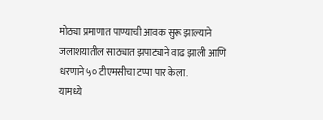मोठ्या प्रमाणात पाण्याची आवक सुरू झाल्याने जलाशयातील साठ्यात झपाट्याने वाढ झाली आणि धरणाने ५० टीएमसीचा टप्पा पार केला.
यामध्ये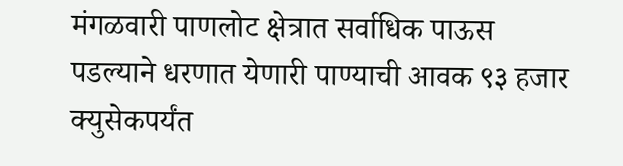मंगळवारी पाणलोट क्षेत्रात सर्वाधिक पाऊस पडल्याने धरणात येणारी पाण्याची आवक ९३ हजार क्युसेकपर्यंत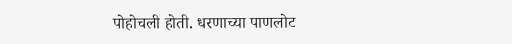पोहोचली होती. धरणाच्या पाणलोट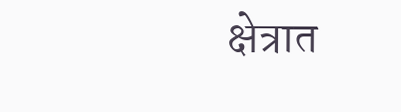क्षेत्रात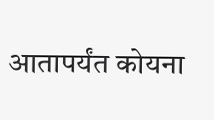आतापर्यंत कोयना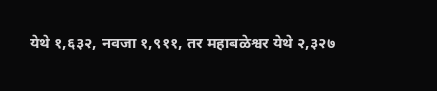येथे १,६३२, नवजा १,९११, तर महाबळेश्वर येथे २,३२७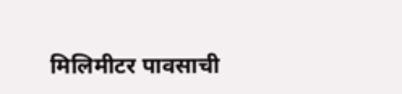मिलिमीटर पावसाची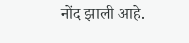नोंद झाली आहे.